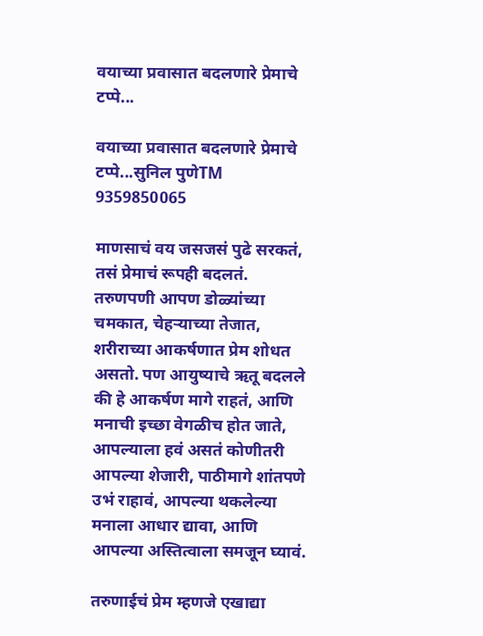वयाच्या प्रवासात बदलणारे प्रेमाचे टप्पे...

वयाच्या प्रवासात बदलणारे प्रेमाचे टप्पे...सुनिल पुणेTM 9359850065

माणसाचं वय जसजसं पुढे सरकतं, तसं प्रेमाचं रूपही बदलतं. तरुणपणी आपण डोळ्यांच्या चमकात, चेहऱ्याच्या तेजात, शरीराच्या आकर्षणात प्रेम शोधत असतो. पण आयुष्याचे ऋतू बदलले की हे आकर्षण मागे राहतं, आणि मनाची इच्छा वेगळीच होत जाते, आपल्याला हवं असतं कोणीतरी आपल्या शेजारी, पाठीमागे शांतपणे उभं राहावं, आपल्या थकलेल्या मनाला आधार द्यावा, आणि आपल्या अस्तित्वाला समजून घ्यावं.

तरुणाईचं प्रेम म्हणजे एखाद्या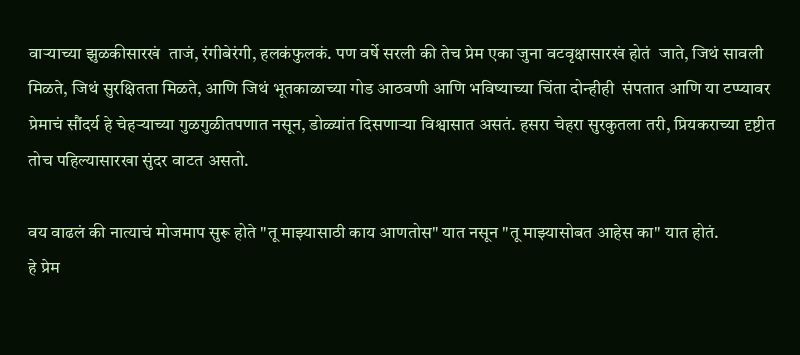वाऱ्याच्या झुळकीसारखं  ताजं, रंगीबेरंगी, हलकंफुलकं. पण वर्षे सरली की तेच प्रेम एका जुना वटवृक्षासारखं होतं  जाते, जिथं सावली मिळते, जिथं सुरक्षितता मिळते, आणि जिथं भूतकाळाच्या गोड आठवणी आणि भविष्याच्या चिंता दोन्हीही  संपतात आणि या टप्प्यावर प्रेमाचं सौंदर्य हे चेहऱ्याच्या गुळगुळीतपणात नसून, डोळ्यांत दिसणाऱ्या विश्वासात असतं. हसरा चेहरा सुरकुतला तरी, प्रियकराच्या दृष्टीत तोच पहिल्यासारखा सुंदर वाटत असतो.

वय वाढलं की नात्याचं मोजमाप सुरू होते "तू माझ्यासाठी काय आणतोस" यात नसून "तू माझ्यासोबत आहेस का" यात होतं.
हे प्रेम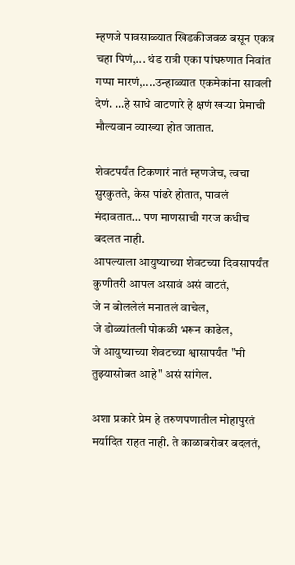म्हणजे पावसाळ्यात खिडकीजवळ बसून एकत्र चहा पिणं,... थंड रात्री एका पांघरुणात निवांत गप्पा मारणं,....उन्हाळ्यात एकमेकांना सावली देणं. ...हे साधे वाटणारे हे क्षणं खऱ्या प्रेमाची मौल्यवान व्याख्या होत जातात.

शेवटपर्यंत टिकणारं नातं म्हणजेच, त्वचा सुरकुतते, केस पांढरे होतात, पावलं मंदावतात… पण माणसाची गरज कधीच बदलत नाही.
आपल्याला आयुष्याच्या शेवटच्या दिवसापर्यंत कुणीतरी आपल असावं असं वाटतं,
जे न बोललेलं मनातलं वाचेल,
जे डोळ्यांतली पोकळी भरून काढेल,
जे आयुष्याच्या शेवटच्या श्वासापर्यंत "मी तुझ्यासोबत आहे" असं सांगेल.

अशा प्रकारे प्रेम हे तरुणपणातील मोहापुरतं मर्यादित राहत नाही. ते काळाबरोबर बदलतं,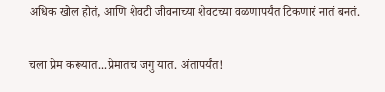अधिक खोल होतं, आणि शेवटी जीवनाच्या शेवटच्या वळणापर्यंत टिकणारं नातं बनतं.

चला प्रेम करूयात...प्रेमातच जगु यात. अंतापर्यंत!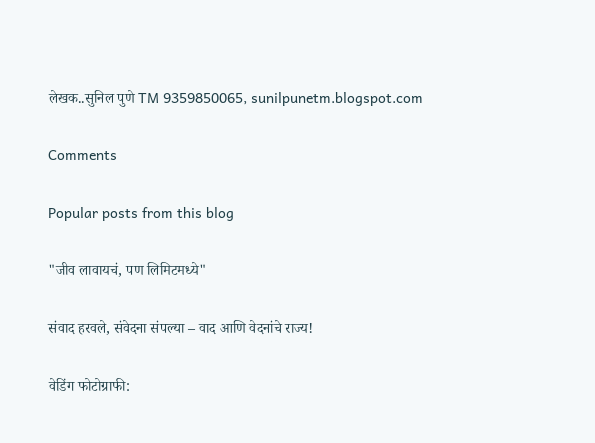लेखक..सुनिल पुणे TM 9359850065, sunilpunetm.blogspot.com

Comments

Popular posts from this blog

"जीव लावायचं, पण लिमिटमध्ये"

संवाद हरवले, संवेदना संपल्या – वाद आणि वेदनांचे राज्य!

वेडिंग फोटोग्राफी: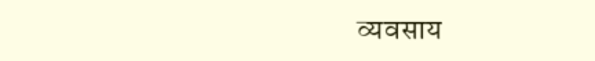व्यवसाय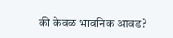की केवळ भावनिक आवड?